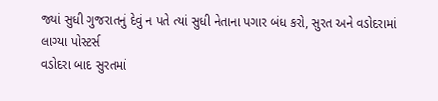જ્યાં સુધી ગુજરાતનું દેવું ન પતે ત્યાં સુધી નેતાના પગાર બંધ કરો, સુરત અને વડોદરામાં લાગ્યા પોસ્ટર્સ
વડોદરા બાદ સુરતમાં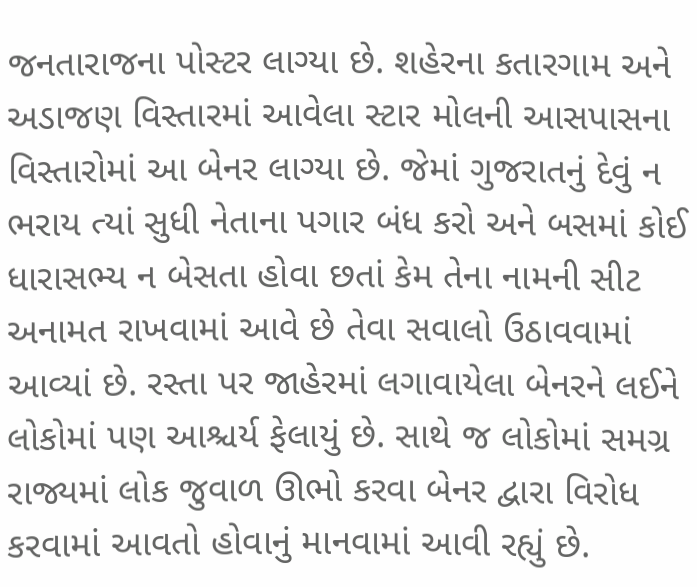જનતારાજના પોસ્ટર લાગ્યા છે. શહેરના કતારગામ અને અડાજણ વિસ્તારમાં આવેલા સ્ટાર મોલની આસપાસના વિસ્તારોમાં આ બેનર લાગ્યા છે. જેમાં ગુજરાતનું દેવું ન ભરાય ત્યાં સુધી નેતાના પગાર બંધ કરો અને બસમાં કોઈ ધારાસભ્ય ન બેસતા હોવા છતાં કેમ તેના નામની સીટ અનામત રાખવામાં આવે છે તેવા સવાલો ઉઠાવવામાં આવ્યાં છે. રસ્તા પર જાહેરમાં લગાવાયેલા બેનરને લઈને લોકોમાં પણ આશ્ચર્ય ફેલાયું છે. સાથે જ લોકોમાં સમગ્ર રાજ્યમાં લોક જુવાળ ઊભો કરવા બેનર દ્વારા વિરોધ કરવામાં આવતો હોવાનું માનવામાં આવી રહ્યું છે.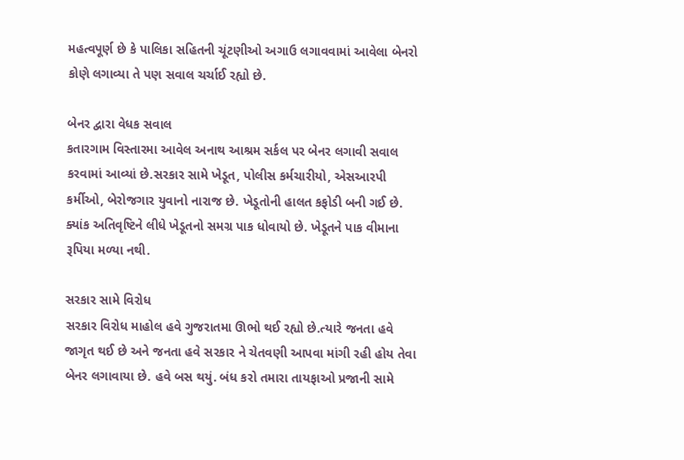મહત્વપૂર્ણ છે કે પાલિકા સહિતની ચૂંટણીઓ અગાઉ લગાવવામાં આવેલા બેનરો કોણે લગાવ્યા તે પણ સવાલ ચર્ચાઈ રહ્યો છે.

બેનર દ્વારા વેધક સવાલ
કતારગામ વિસ્તારમા આવેલ અનાથ આશ્રમ સર્કલ પર બેનર લગાવી સવાલ કરવામાં આવ્યાં છે.સરકાર સામે ખેડૂત, પોલીસ કર્મચારીયો, એસઆરપી કર્મીઓ, બેરોજગાર યુવાનો નારાજ છે. ખેડૂતોની હાલત કફોડી બની ગઈ છે. ક્યાંક અતિવૃષ્ટિને લીધે ખેડૂતનો સમગ્ર પાક ધોવાયો છે. ખેડૂતને પાક વીમાના રૂપિયા મળ્યા નથી.

સરકાર સામે વિરોધ
સરકાર વિરોધ માહોલ હવે ગુજરાતમા ઊભો થઈ રહ્યો છે.ત્યારે જનતા હવે જાગૃત થઈ છે અને જનતા હવે સરકાર ને ચેતવણી આપવા માંગી રહી હોય તેવા બેનર લગાવાયા છે. હવે બસ થયું. બંધ કરો તમારા તાયફાઓ પ્રજાની સામે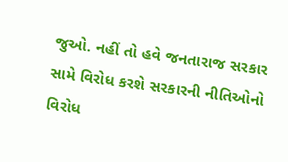જુઓ. નહીં તો હવે જનતારાજ સરકાર સામે વિરોધ કરશે સરકારની નીતિઓનો વિરોધ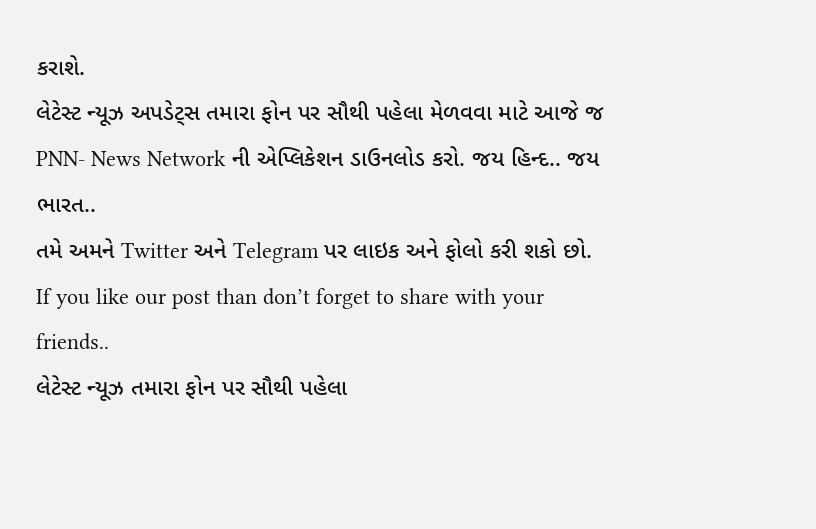કરાશે.
લેટેસ્ટ ન્યૂઝ અપડેટ્સ તમારા ફોન પર સૌથી પહેલા મેળવવા માટે આજે જ PNN- News Network ની એપ્લિકેશન ડાઉનલોડ કરો. જય હિન્દ.. જય ભારત..
તમે અમને Twitter અને Telegram પર લાઇક અને ફોલો કરી શકો છો.
If you like our post than don’t forget to share with your friends..
લેટેસ્ટ ન્યૂઝ તમારા ફોન પર સૌથી પહેલા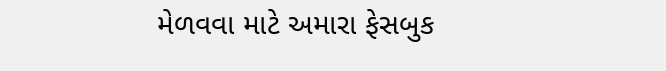મેળવવા માટે અમારા ફેસબુક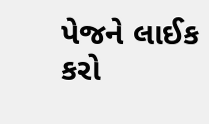પેજને લાઈક કરો